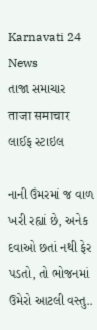Karnavati 24 News
તાજા સમાચાર
ताजा समाचार
લાઈફ સ્ટાઇલ

નાની ઉંમરમાં જ વાળ ખરી રહ્યાં છે, અનેક દવાઓ છતાં નથી ફેર પડતો, તો ભોજનમાં ઉમેરો આટલી વસ્તુ..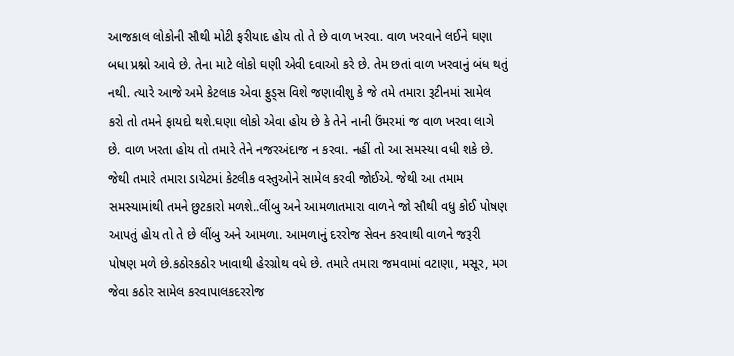આજકાલ લોકોની સૌથી મોટી ફરીયાદ હોય તો તે છે વાળ ખરવા. વાળ ખરવાને લઈને ઘણા બધા પ્રશ્નો આવે છે. તેના માટે લોકો ઘણી એવી દવાઓ કરે છે. તેમ છતાં વાળ ખરવાનું બંધ થતું નથી. ત્યારે આજે અમે કેટલાક એવા ફુડ્સ વિશે જણાવીશુ કે જે તમે તમારા રૂટીનમાં સામેલ કરો તો તમને ફાયદો થશે.ઘણા લોકો એવા હોય છે કે તેને નાની ઉંમરમાં જ વાળ ખરવા લાગે છે. વાળ ખરતા હોય તો તમારે તેને નજરઅંદાજ ન કરવા. નહીં તો આ સમસ્યા વધી શકે છે. જેથી તમારે તમારા ડાયેટમાં કેટલીક વસ્તુઓને સામેલ કરવી જોઈએ. જેથી આ તમામ સમસ્યામાંથી તમને છુટકારો મળશે..લીંબુ અને આમળાતમારા વાળને જો સૌથી વધુ કોઈ પોષણ આપતું હોય તો તે છે લીંબુ અને આમળા. આમળાનું દરરોજ સેવન કરવાથી વાળને જરૂરી પોષણ મળે છે.કઠોરકઠોર ખાવાથી હેરગ્રોથ વધે છે. તમારે તમારા જમવામાં વટાણા, મસૂર, મગ જેવા કઠોર સામેલ કરવાપાલકદરરોજ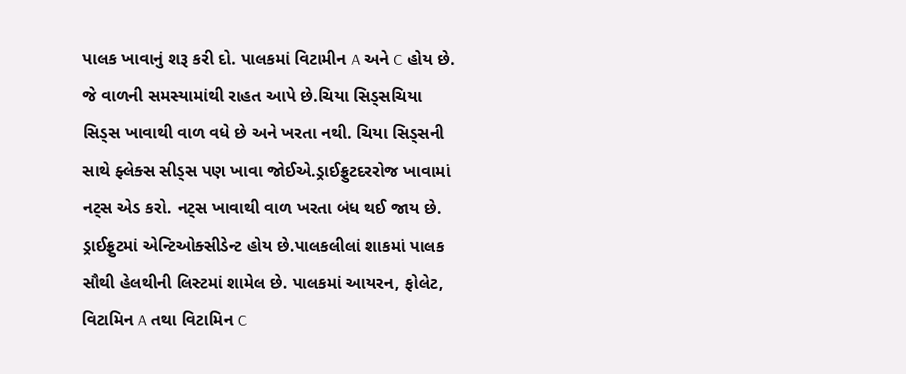પાલક ખાવાનું શરૂ કરી દો. પાલકમાં વિટામીન A અને C હોય છે. જે વાળની સમસ્યામાંથી રાહત આપે છે.ચિયા સિડ્સચિયા સિડ્સ ખાવાથી વાળ વધે છે અને ખરતા નથી. ચિયા સિડ્સની સાથે ફ્લેક્સ સીડ્સ પણ ખાવા જોઈએ.ડ્રાઈફ્રુટદરરોજ ખાવામાં નટ્સ એડ કરો. નટ્સ ખાવાથી વાળ ખરતા બંધ થઈ જાય છે. ડ્રાઈફ્રુટમાં એન્ટિઓક્સીડેન્ટ હોય છે.પાલકલીલાં શાકમાં પાલક સૌથી હેલથીની લિસ્ટમાં શામેલ છે. પાલકમાં આયરન, ફોલેટ, વિટામિન A તથા વિટામિન C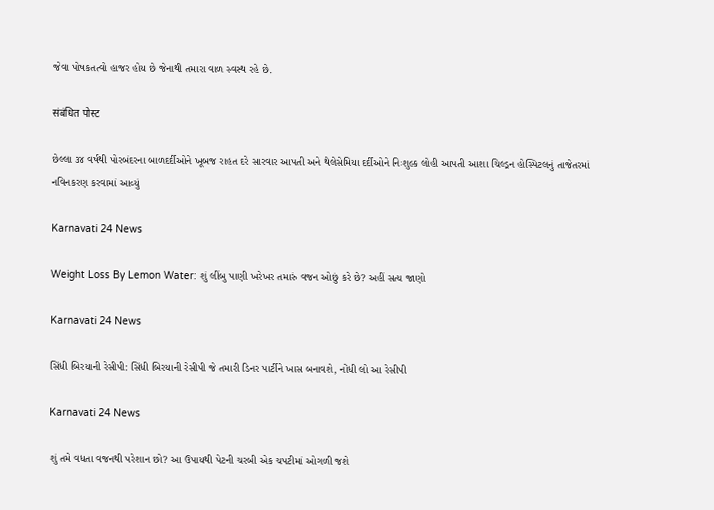જેવા પોષકતત્વો હાજર હોય છે જેનાથી તમારા વાળ સ્વસ્થ રહે છે.

संबंधित पोस्ट

છેલ્લા ૩૪ વર્ષથી પોરબંદરના બાળદર્દીઓને ખૂબજ રાહત દરે સારવાર આપતી અને થેલેસેમિયા દર્દીઓને નિઃશુલ્ક લોહી આપતી આશા ચિલ્ડ્રન હોસ્પિટલનું તાજેતરમાં નવિનકરણ કરવામાં આવ્યું

Karnavati 24 News

Weight Loss By Lemon Water: શું લીંબુ પાણી ખરેખર તમારું વજન ઓછું કરે છે? અહીં સત્ય જાણો

Karnavati 24 News

સિંધી બિરયાની રેસીપી: સિંધી બિરયાની રેસીપી જે તમારી ડિનર પાર્ટીને ખાસ બનાવશે, નોંધી લો આ રેસીપી

Karnavati 24 News

શું તમે વધતા વજનથી પરેશાન છો? આ ઉપાયથી પેટની ચરબી એક ચપટીમાં ઓગળી જશે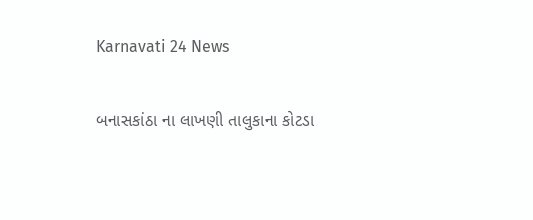Karnavati 24 News

બનાસકાંઠા ના લાખણી તાલુકાના કોટડા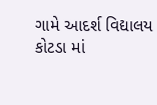ગામે આદર્શ વિદ્યાલય કોટડા માં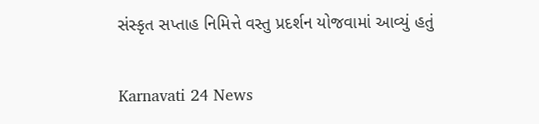સંસ્કૃત સપ્તાહ નિમિત્તે વસ્તુ પ્રદર્શન યોજવામાં આવ્યું હતું

Karnavati 24 News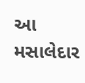આ મસાલેદાર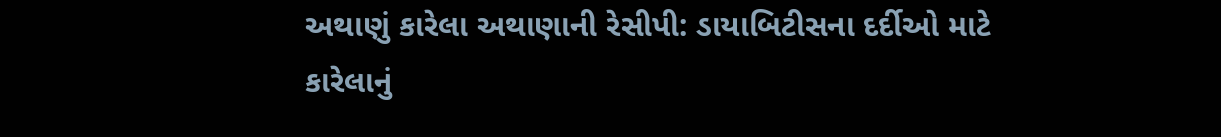અથાણું કારેલા અથાણાની રેસીપી: ડાયાબિટીસના દર્દીઓ માટે કારેલાનું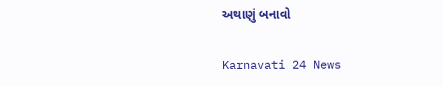અથાણું બનાવો

Karnavati 24 News